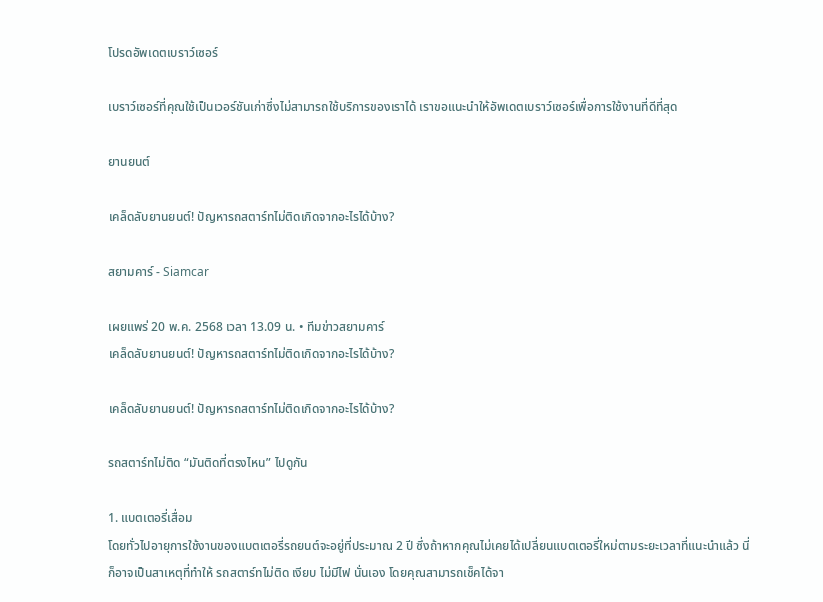โปรดอัพเดตเบราว์เซอร์

เบราว์เซอร์ที่คุณใช้เป็นเวอร์ชันเก่าซึ่งไม่สามารถใช้บริการของเราได้ เราขอแนะนำให้อัพเดตเบราว์เซอร์เพื่อการใช้งานที่ดีที่สุด

ยานยนต์

เคล็ดลับยานยนต์! ปัญหารถสตาร์ทไม่ติดเกิดจากอะไรได้บ้าง?

สยามคาร์ - Siamcar

เผยแพร่ 20 พ.ค. 2568 เวลา 13.09 น. • ทีมข่าวสยามคาร์
เคล็ดลับยานยนต์! ปัญหารถสตาร์ทไม่ติดเกิดจากอะไรได้บ้าง?

เคล็ดลับยานยนต์! ปัญหารถสตาร์ทไม่ติดเกิดจากอะไรได้บ้าง?

รถสตาร์ทไม่ติด “มันติดที่ตรงไหน” ไปดูกัน

1. แบตเตอรี่เสื่อม
โดยทั่วไปอายุการใช้งานของแบตเตอรี่รถยนต์จะอยู่ที่ประมาณ 2 ปี ซึ่งถ้าหากคุณไม่เคยได้เปลี่ยนแบตเตอรี่ใหม่ตามระยะเวลาที่แนะนำแล้ว นี่ก็อาจเป็นสาเหตุที่ทำให้ รถสตาร์ทไม่ติด เงียบ ไม่มีไฟ นั่นเอง โดยคุณสามารถเช็คได้จา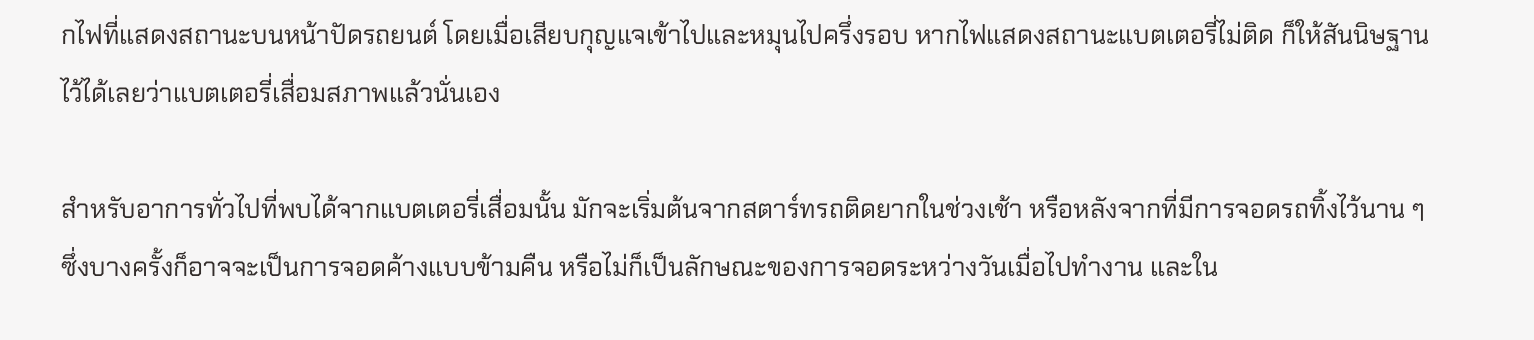กไฟที่แสดงสถานะบนหน้าปัดรถยนต์ โดยเมื่อเสียบกุญแจเข้าไปและหมุนไปครึ่งรอบ หากไฟแสดงสถานะแบตเตอรี่ไม่ติด ก็ให้สันนิษฐานไว้ได้เลยว่าแบตเตอรี่เสื่อมสภาพแล้วนั่นเอง

สำหรับอาการทั่วไปที่พบได้จากแบตเตอรี่เสื่อมนั้น มักจะเริ่มต้นจากสตาร์ทรถติดยากในช่วงเช้า หรือหลังจากที่มีการจอดรถทิ้งไว้นาน ๆ ซึ่งบางครั้งก็อาจจะเป็นการจอดค้างแบบข้ามคืน หรือไม่ก็เป็นลักษณะของการจอดระหว่างวันเมื่อไปทำงาน และใน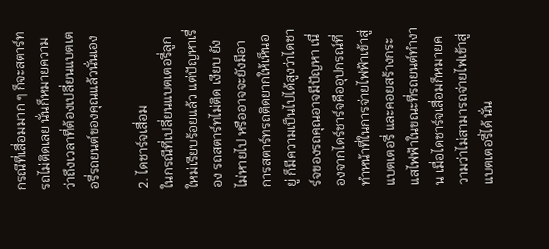กรณีที่เสื่อมมาก ๆ ก็จะสตาร์ทรถไม่ติดเลย นั่นก็หมายความว่าถึงเวลาที่ต้องเปลี่ยนแบตเตอรี่รถยนต์ของคุณแล้วนั่นเอง

2. ไดชาร์จเสื่อม
ในกรณีที่เปลี่ยนแบตเตอรี่ลูกใหม่เรียบร้อยแล้ว แต่ปัญหาเรื่อง รถสตาร์ทไม่ติด เงียบ ยังไม่หายไป หรืออาจจะยังมีอาการสตาร์ทรถติดยากให้เห็นอยู่ ก็มีความเป็นไปได้สูงว่าไดชาร์จของรถคุณอาจมีปัญหา เนื่องจากไดร์ชาร์จคืออุปกรณ์ที่ทำหน้าที่ในการจ่ายไฟฟ้าเข้าสู่แบตเตอรี่ และคอยสร้างกระแสไฟฟ้าในขณะที่รถยนต์ทำงาน เมื่อไดชาร์จเสื่อมก็หมายความว่าไม่สามารถจ่ายไฟเข้าสู่แบตเตอรี่ได้ นั่น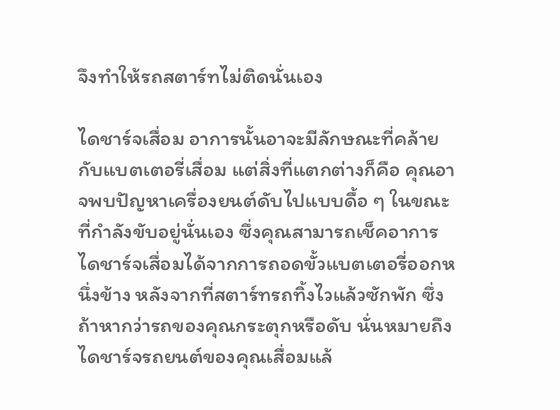จึงทำให้รถสตาร์ทไม่ติดนั่นเอง

ไดชาร์จเสื่อม อาการนั้นอาจะมีลักษณะที่คล้ายกับแบตเตอรี่เสื่อม แต่สิ่งที่แตกต่างก็คือ คุณอาจพบปัญหาเครื่องยนต์ดับไปแบบดื้อ ๆ ในขณะที่กำลังขับอยู่นั่นเอง ซึ่งคุณสามารถเช็คอาการไดชาร์จเสื่อมได้จากการถอดขั้วแบตเตอรี่ออกหนึ่งข้าง หลังจากที่สตาร์ทรถทิ้งไวแล้วซักพัก ซึ่งถ้าหากว่ารถของคุณกระตุกหรือดับ นั่นหมายถึงไดชาร์จรถยนต์ของคุณเสื่อมแล้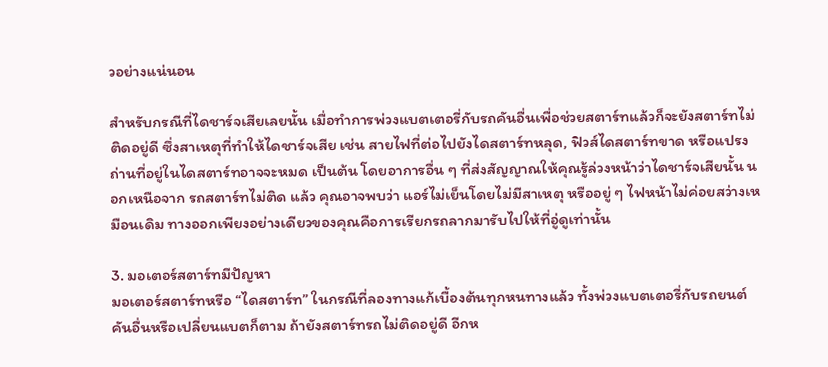วอย่างแน่นอน

สำหรับกรณีที่ไดชาร์จเสียเลยนั้น เมื่อทำการพ่วงแบตเตอรี่กับรถคันอื่นเพื่อช่วยสตาร์ทแล้วก็จะยังสตาร์ทไม่ติดอยู่ดี ซึ่งสาเหตุที่ทำให้ไดชาร์จเสีย เช่น สายไฟที่ต่อไปยังไดสตาร์ทหลุด, ฟิวส์ไดสตาร์ทขาด หรือแปรงถ่านที่อยู่ในไดสตาร์ทอาจจะหมด เป็นต้น โดยอาการอื่น ๆ ที่ส่งสัญญาณให้คุณรู้ล่วงหน้าว่าไดชาร์จเสียนั้น นอกเหนือจาก รถสตาร์ทไม่ติด แล้ว คุณอาจพบว่า แอร์ไม่เย็นโดยไม่มีสาเหตุ หรืออยู่ ๆ ไฟหน้าไม่ค่อยสว่างเหมือนเดิม ทางออกเพียงอย่างเดียวของคุณคือการเรียกรถลากมารับไปให้ที่อู่ดูเท่านั้น

3. มอเตอร์สตาร์ทมีปัญหา
มอเตอร์สตาร์ทหรือ “ไดสตาร์ท” ในกรณีที่ลองทางแก้เบื้องต้นทุกหนทางแล้ว ทั้งพ่วงแบตเตอรี่กับรถยนต์คันอื่นหรือเปลี่ยนแบตก็ตาม ถ้ายังสตาร์ทรถไม่ติดอยู่ดี อีกห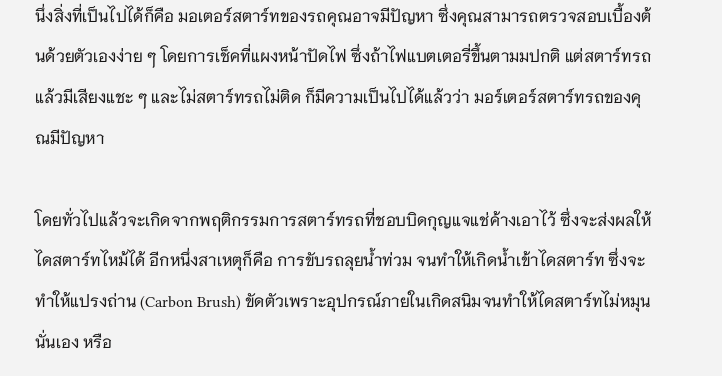นึ่งสิ่งที่เป็นไปได้ก็คือ มอเตอร์สตาร์ทของรถคุณอาจมีปัญหา ซึ่งคุณสามารถตรวจสอบเบื้องต้นด้วยตัวเองง่าย ๆ โดยการเช็คที่แผงหน้าปัดไฟ ซึ่งถ้าไฟแบตเตอรี่ขึ้นตามมปกติ แต่สตาร์ทรถแล้วมีเสียงแชะ ๆ และไม่สตาร์ทรถไม่ติด ก็มีความเป็นไปได้แล้วว่า มอร์เตอร์สตาร์ทรถของคุณมีปัญหา

โดยทั่วไปแล้วจะเกิดจากพฤติกรรมการสตาร์ทรถที่ชอบบิดกุญแจแช่ค้างเอาไว้ ซึ่งจะส่งผลให้ไดสตาร์ทไหม้ได้ อีกหนึ่งสาเหตุก็คือ การขับรถลุยน้ำท่วม จนทำให้เกิดน้ำเข้าไดสตาร์ท ซึ่งจะทำให้แปรงถ่าน (Carbon Brush) ขัดตัวเพราะอุปกรณ์ภายในเกิดสนิมจนทำให้ไดสตาร์ทไม่หมุนนั่นเอง หรือ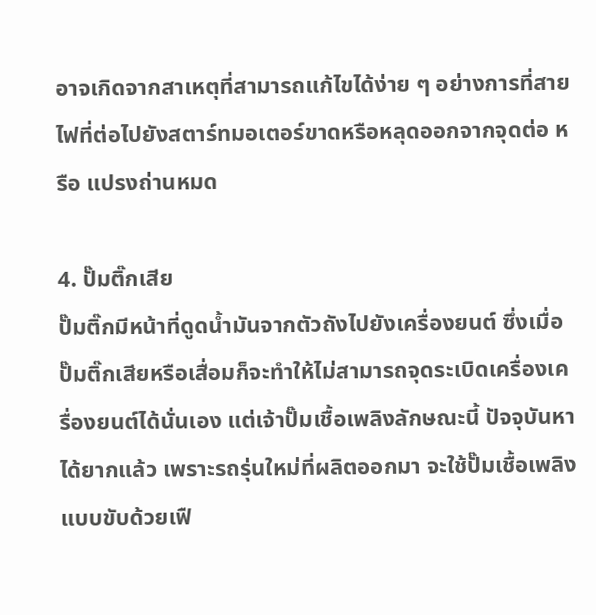อาจเกิดจากสาเหตุที่สามารถแก้ไขได้ง่าย ๆ อย่างการที่สายไฟที่ต่อไปยังสตาร์ทมอเตอร์ขาดหรือหลุดออกจากจุดต่อ หรือ แปรงถ่านหมด

4. ปั๊มติ๊กเสีย
ปั๊มติ๊กมีหน้าที่ดูดน้ำมันจากตัวถังไปยังเครื่องยนต์ ซึ่งเมื่อปั๊มติ๊กเสียหรือเสื่อมก็จะทำให้ไม่สามารถจุดระเบิดเครื่องเครื่องยนต์ได้นั่นเอง แต่เจ้าปั๊มเชื้อเพลิงลักษณะนี้ ปัจจุบันหาได้ยากแล้ว เพราะรถรุ่นใหม่ที่ผลิตออกมา จะใช้ปั๊มเชื้อเพลิงแบบขับด้วยเฟื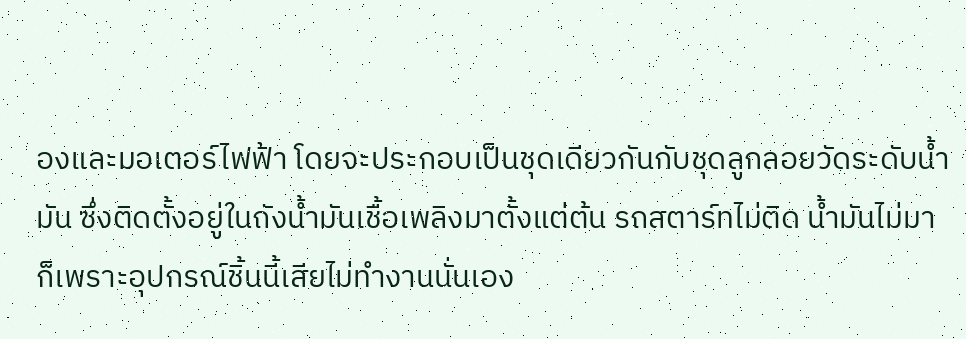องและมอเตอร์ไฟฟ้า โดยจะประกอบเป็นชุดเดียวกันกับชุดลูกลอยวัดระดับน้ำมัน ซึ่งติดตั้งอยู่ในถังน้ำมันเชื้อเพลิงมาตั้งแต่ต้น รถสตาร์ทไม่ติด น้ำมันไม่มา ก็เพราะอุปกรณ์ชิ้นนี้เสียไม่ทำงานนั่นเอง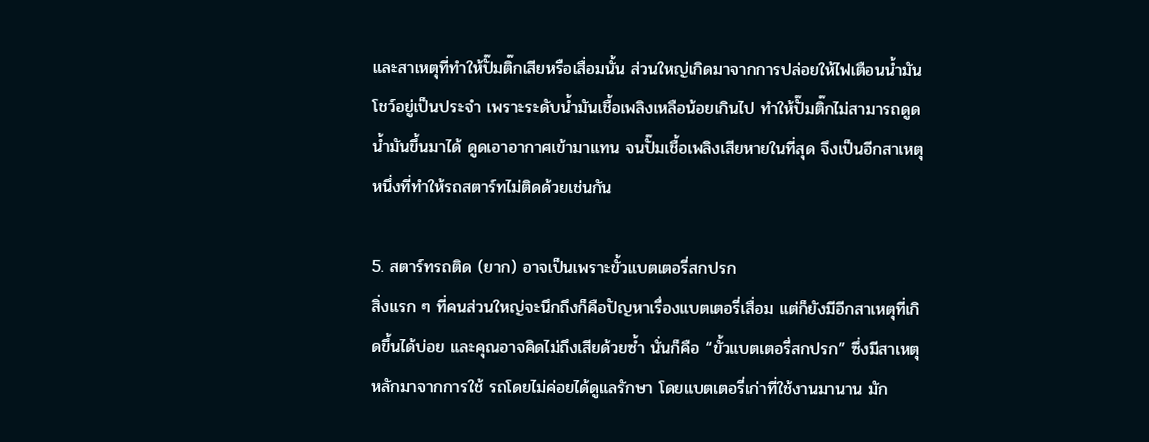และสาเหตุที่ทำให้ปั๊มติ๊กเสียหรือเสื่อมนั้น ส่วนใหญ่เกิดมาจากการปล่อยให้ไฟเตือนน้ำมันโชว์อยู่เป็นประจำ เพราะระดับน้ำมันเชื้อเพลิงเหลือน้อยเกินไป ทำให้ปั๊มติ๊กไม่สามารถดูดน้ำมันขึ้นมาได้ ดูดเอาอากาศเข้ามาแทน จนปั๊มเชื้อเพลิงเสียหายในที่สุด จึงเป็นอีกสาเหตุหนึ่งที่ทำให้รถสตาร์ทไม่ติดด้วยเช่นกัน

5. สตาร์ทรถติด (ยาก) อาจเป็นเพราะขั้วแบตเตอรี่สกปรก
สิ่งแรก ๆ ที่คนส่วนใหญ่จะนึกถึงก็คือปัญหาเรื่องแบตเตอรี่เสื่อม แต่ก็ยังมีอีกสาเหตุที่เกิดขึ้นได้บ่อย และคุณอาจคิดไม่ถึงเสียด้วยซ้ำ นั่นก็คือ “ขั้วแบตเตอรี่สกปรก” ซึ่งมีสาเหตุหลักมาจากการใช้ รถโดยไม่ค่อยได้ดูแลรักษา โดยแบตเตอรี่เก่าที่ใช้งานมานาน มัก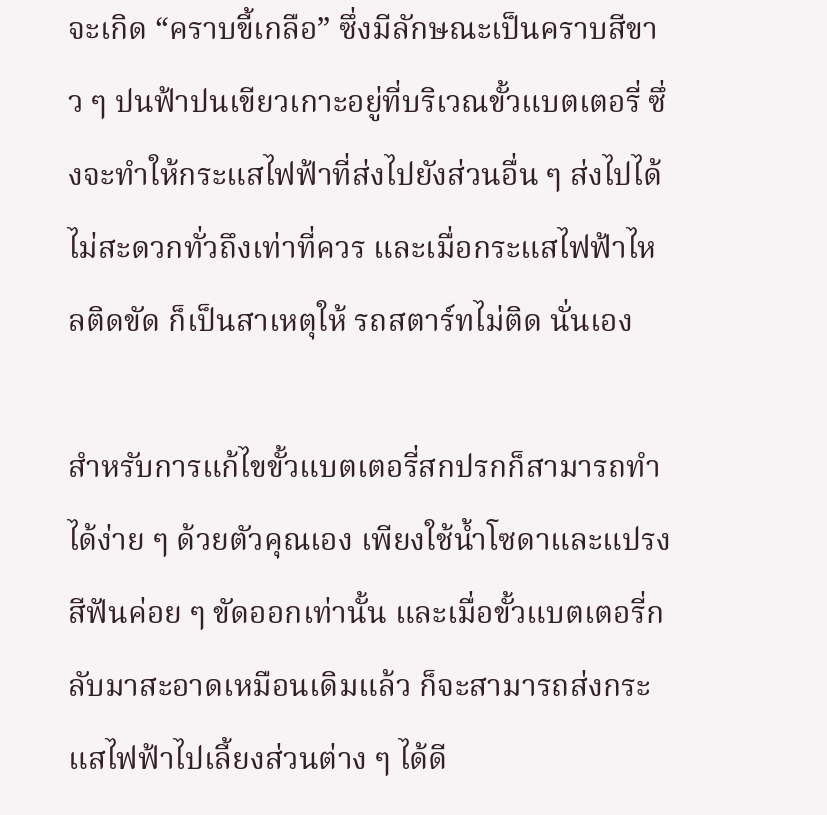จะเกิด “คราบขี้เกลือ” ซึ่งมีลักษณะเป็นคราบสีขาว ๆ ปนฟ้าปนเขียวเกาะอยู่ที่บริเวณขั้วแบตเตอรี่ ซึ่งจะทำให้กระแสไฟฟ้าที่ส่งไปยังส่วนอื่น ๆ ส่งไปได้ไม่สะดวกทั่วถึงเท่าที่ควร และเมื่อกระแสไฟฟ้าไหลติดขัด ก็เป็นสาเหตุให้ รถสตาร์ทไม่ติด นั่นเอง

สำหรับการแก้ไขขั้วแบตเตอรี่สกปรกก็สามารถทำได้ง่าย ๆ ด้วยตัวคุณเอง เพียงใช้น้ำโซดาและแปรงสีฟันค่อย ๆ ขัดออกเท่านั้น และเมื่อขั้วแบตเตอรี่กลับมาสะอาดเหมือนเดิมแล้ว ก็จะสามารถส่งกระแสไฟฟ้าไปเลี้ยงส่วนต่าง ๆ ได้ดี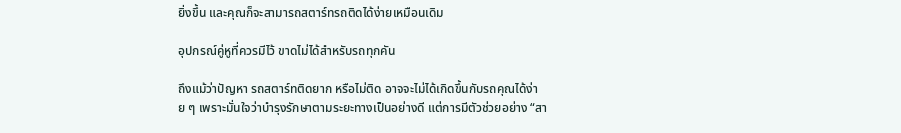ยิ่งขึ้น และคุณก็จะสามารถสตาร์ทรถติดได้ง่ายเหมือนเดิม

อุปกรณ์คู่หูที่ควรมีไว้ ขาดไม่ได้สำหรับรถทุกคัน

ถึงแม้ว่าปัญหา รถสตาร์ทติดยาก หรือไม่ติด อาจจะไม่ได้เกิดขึ้นกับรถคุณได้ง่าย ๆ เพราะมั่นใจว่าบำรุงรักษาตามระยะทางเป็นอย่างดี แต่การมีตัวช่วยอย่าง “สา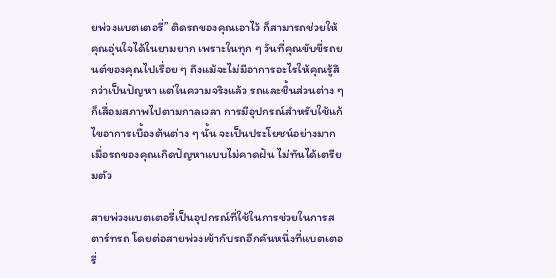ยพ่วงแบตเตอรี่” ติดรถของคุณเอาไว้ ก็สามารถช่วยให้คุณอุ่นใจได้ในยามยาก เพราะในทุก ๆ วันที่คุณขับขี่รถยนต์ของคุณไปเรื่อย ๆ ถึงแม้จะไม่มีอาการอะไรให้คุณรู้สึกว่าเป็นปัญหา แต่ในความจริงแล้ว รถและชิ้นส่วนต่าง ๆ ก็เสื่อมสภาพไปตามกาลเวลา การมีอุปกรณ์สำหรับใช้แก้ไขอาการเบื้องต้นต่าง ๆ นั้น จะเป็นประโยชน์อย่างมากเมื่อรถของคุณเกิดปัญหาแบบไม่คาดฝัน ไม่ทันได้เตรียมตัว

สายพ่วงแบตเตอรี่เป็นอุปกรณ์ที่ใช้ในการช่วยในการสตาร์ทรถ โดยต่อสายพ่วงเข้ากับรถอีกคันหนึ่งที่แบตเตอรี่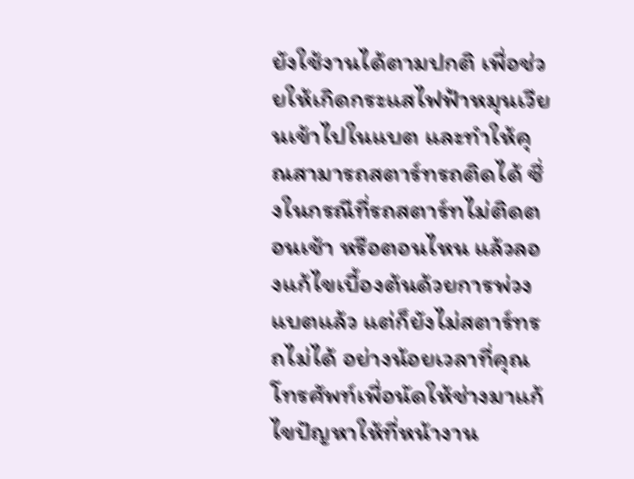ยังใช้งานได้ตามปกติ เพื่อช่วยให้เกิดกระแสไฟฟ้าหมุนเวียนเข้าไปในแบต และทำให้คุณสามารถสตาร์ทรถติดได้ ซึ่งในกรณีที่รถสตาร์ทไม่ติดตอนเช้า หรือตอนไหน แล้วลองแก้ไขเบื้องต้นด้วยการพ่วงแบตแล้ว แต่ก็ยังไม่สตาร์ทรถไม่ได้ อย่างน้อยเวลาที่คุณโทรศัพท์เพื่อนัดให้ช่างมาแก้ไขปัญหาให้ที่หน้างาน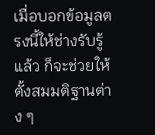เมื่อบอกข้อมูลตรงนี้ให้ช่างรับรู้แล้ว ก็จะช่วยให้ตั้งสมมติฐานต่าง ๆ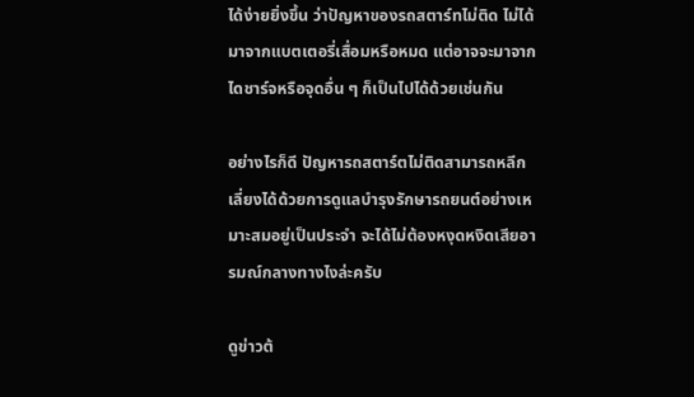ได้ง่ายยิ่งขึ้น ว่าปัญหาของรถสตาร์ทไม่ติด ไม่ได้มาจากแบตเตอรี่เสื่อมหรือหมด แต่อาจจะมาจากไดชาร์จหรือจุดอื่น ๆ ก็เป็นไปได้ด้วยเช่นกัน

อย่างไรก็ดี ปัญหารถสตาร์ตไม่ติดสามารถหลีกเลี่ยงได้ด้วยการดูแลบำรุงรักษารถยนต์อย่างเหมาะสมอยู่เป็นประจำ จะได้ไม่ต้องหงุดหงิดเสียอารมณ์กลางทางไงล่ะครับ

ดูข่าวต้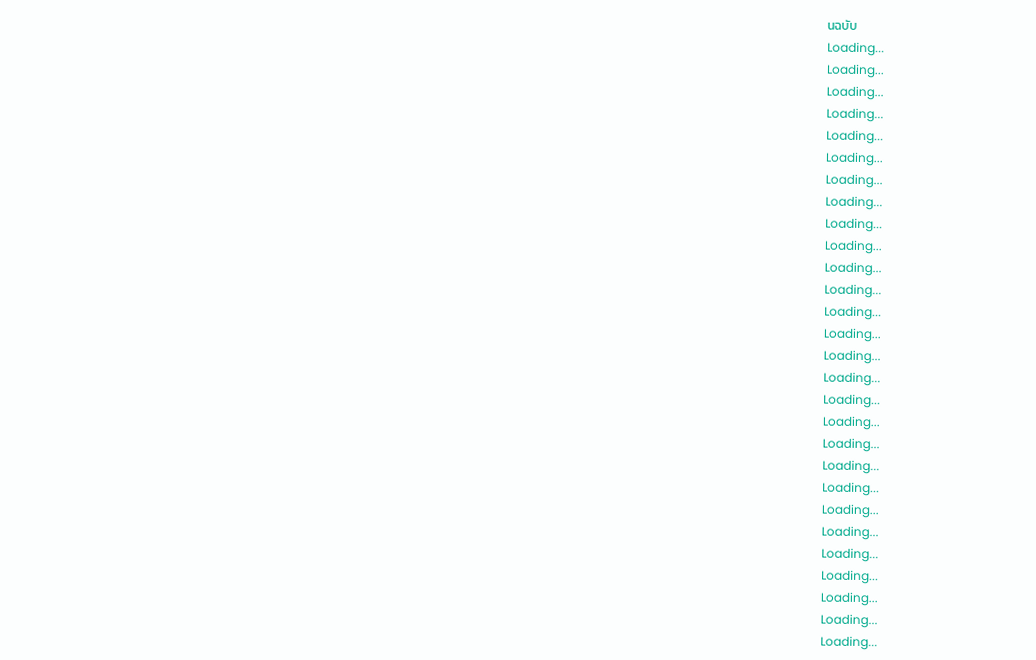นฉบับ
Loading...
Loading...
Loading...
Loading...
Loading...
Loading...
Loading...
Loading...
Loading...
Loading...
Loading...
Loading...
Loading...
Loading...
Loading...
Loading...
Loading...
Loading...
Loading...
Loading...
Loading...
Loading...
Loading...
Loading...
Loading...
Loading...
Loading...
Loading...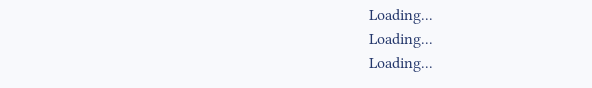Loading...
Loading...
Loading...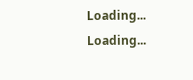Loading...
Loading...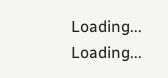Loading...
Loading...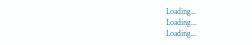Loading...
Loading...
Loading...